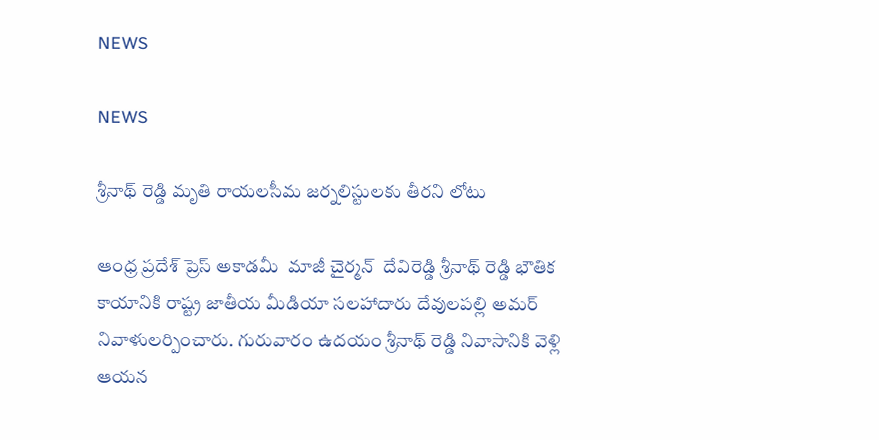NEWS

NEWS

శ్రీనాథ్ రెడ్డి మృతి రాయలసీమ జర్నలిస్టులకు తీరని లోటు

ఆంధ్ర ప్రదేశ్ ప్రెస్ అకాడమీ  మాజీ చైర్మన్  దేవిరెడ్డి శ్రీనాథ్ రెడ్డి భౌతిక కాయానికి రాష్ట్ర జాతీయ మీడియా సలహాదారు దేవులపల్లి అమర్ నివాళులర్పించారు. గురువారం ఉదయం శ్రీనాథ్ రెడ్డి నివాసానికి వెళ్లి ఆయన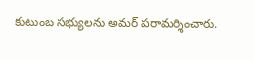కుటుంబ సభ్యులను అమర్ పరామర్శించారు.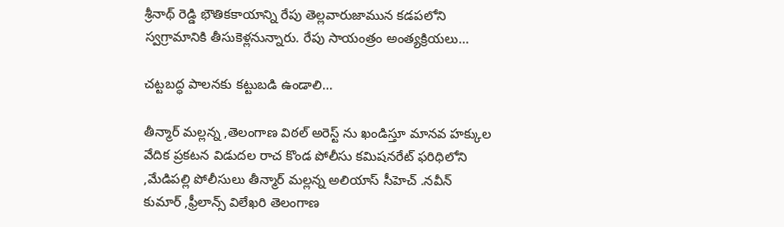శ్రీనాథ్ రెడ్డి భౌతికకాయాన్ని రేపు తెల్లవారుజామున కడపలోని స్వగ్రామానికి తీసుకెళ్లనున్నారు. రేపు సాయంత్రం అంత్యక్రియలు…

చట్టబద్ధ పాలనకు కట్టుబడి ఉండాలి…

తీన్మార్ మల్లన్న ,తెలంగాణ విఠల్ అరెస్ట్ ను ఖండిస్తూ మానవ హక్కుల వేదిక ప్రకటన విడుదల రాచ కొండ పోలీసు కమిషనరేట్ ఫరిధిలోని ,మేడిపల్లి పోలీసులు తీన్మార్ మల్లన్న అలియాస్ సీహెచ్ .నవీన్ కుమార్ ,ఫ్రీలాన్స్ విలేఖరి తెలంగాణ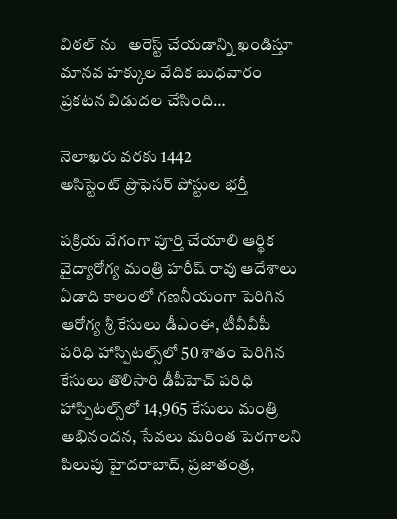విఠల్ ను   అరెస్ట్ చేయడాన్ని ఖండిస్తూ మానవ హక్కుల వేదిక బుధవారం ప్రకటన విడుదల చేసింది…

నెలాఖరు వరకు 1442 అసిస్టెంట్‌ ‌ప్రొఫెసర్‌ ‌పోస్టుల భర్తీ

పక్రియ వేగంగా పూర్తి చేయాలి ఆర్థిక వైద్యారోగ్య మంత్రి హరీష్‌ ‌రావు ఆదేశాలు ఏడాది కాలంలో గణనీయంగా పెరిగిన ఆరోగ్య శ్రీ కేసులు డీఎంఈ, టీవీవీపీ పరిధి హాస్పిటల్స్‌లో 50 శాతం పెరిగిన కేసులు తొలిసారి డీపీహెచ్‌ ‌పరిధి హాస్పిటల్స్‌లో 14,965 కేసులు మంత్రి అభినందన, సేవలు మరింత పెరగాలని పిలుపు హైదరాబాద్‌, ప్రజాతంత్ర,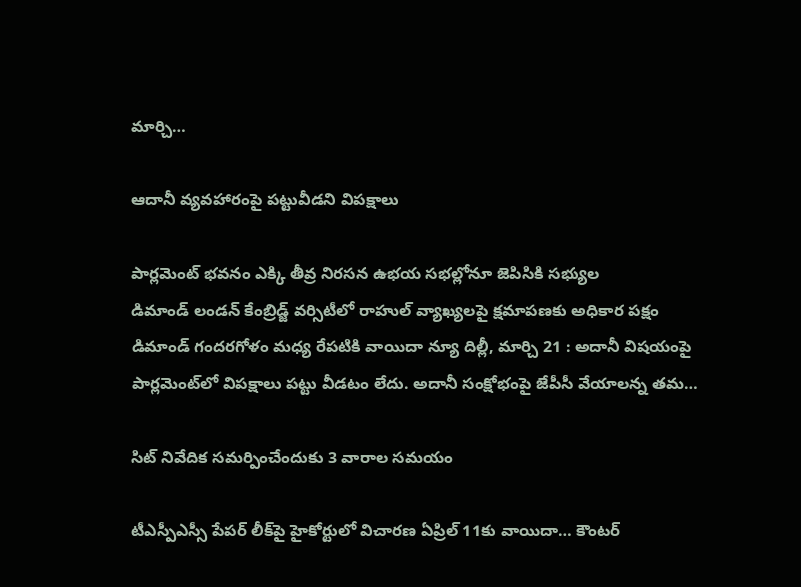మార్చి…

ఆదానీ వ్యవహారంపై పట్టువీడని విపక్షాలు

పార్లమెంట్‌ ‌భవనం ఎక్కి తీవ్ర నిరసన ఉభయ సభల్లోనూ జెపిసికి సభ్యుల డిమాండ్‌ ‌లండన్‌ ‌కేంబ్రిడ్జ్ ‌వర్సిటీలో రాహుల్‌ ‌వ్యాఖ్యలపై క్షమాపణకు అధికార పక్షం డిమాండ్‌ ‌గందరగోళం మధ్య రేపటికి వాయిదా న్యూ దిల్లీ, మార్చి 21 : అదానీ విషయంపై పార్లమెంట్‌లో విపక్షాలు పట్టు వీడటం లేదు. అదానీ సంక్షోభంపై జేపీసీ వేయాలన్న తమ…

సిట్‌ ‌నివేదిక సమర్పించేందుకు 3 వారాల సమయం

టీఎస్పీఎస్సీ పేపర్‌ ‌లీక్‌పై హైకోర్టులో విచారణ ఏప్రిల్‌ 11కు వాయిదా… కౌంటర్‌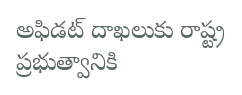అఫిడట్‌ ‌దాఖలుకు రాష్ట్ర ప్రభుత్వానికి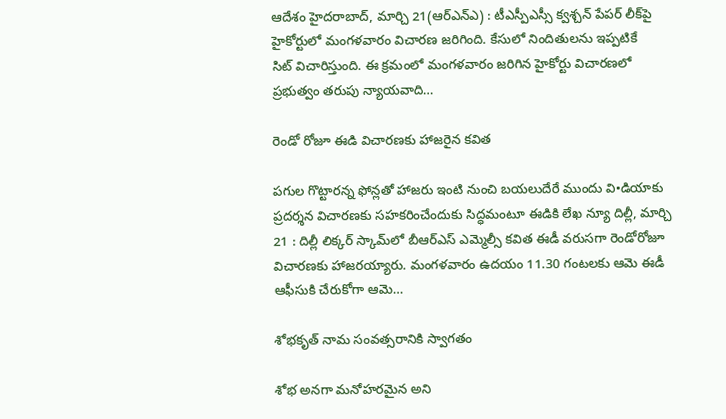ఆదేశం హైదరాబాద్‌, మార్చి 21(ఆర్‌ఎన్‌ఎ) : టీఎస్పీఎస్సీ క్వశ్చన్‌ ‌పేపర్‌ ‌లీక్‌పై హైకోర్టులో మంగళవారం విచారణ జరిగింది. కేసులో నిందితులను ఇప్పటికే సిట్‌ ‌విచారిస్తుంది. ఈ క్రమంలో మంగళవారం జరిగిన హైకోర్టు విచారణలో ప్రభుత్వం తరుపు న్యాయవాది…

రెండో రోజూ ఈడి విచారణకు హాజరైన కవిత

పగుల గొట్టారన్న ఫోన్లతో హాజరు ఇంటి నుంచి బయలుదేరే ముందు వి•డియాకు ప్రదర్శన విచారణకు సహకరించేందుకు సిద్ధమంటూ ఈడికి లేఖ న్యూ దిల్లీ, మార్చి 21 : దిల్లీ లిక్కర్‌ ‌స్కామ్‌లో బీఆర్‌ఎస్‌ ఎమ్మెల్సీ కవిత ఈడీ వరుసగా రెండోరోజూ విచారణకు హాజరయ్యారు. మంగళవారం ఉదయం 11.30 గంటలకు ఆమె ఈడీ ఆఫీసుకి చేరుకోగా ఆమె…

శోభకృత్‌ ‌నామ సంవత్సరానికి స్వాగతం

శోభ అనగా మనోహరమైన అని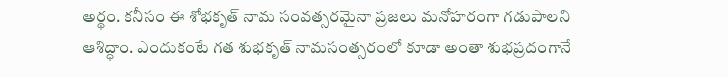అర్థం. కనీసం ఈ శోభకృత్‌ ‌నామ సంవత్సరమైనా ప్రజలు మనోహరంగా గడుపాలని ఆశిద్ధాం. ఎందుకంటే గత శుభకృత్‌ ‌నామసంత్సరంలో కూడా అంతా శుభప్రదంగానే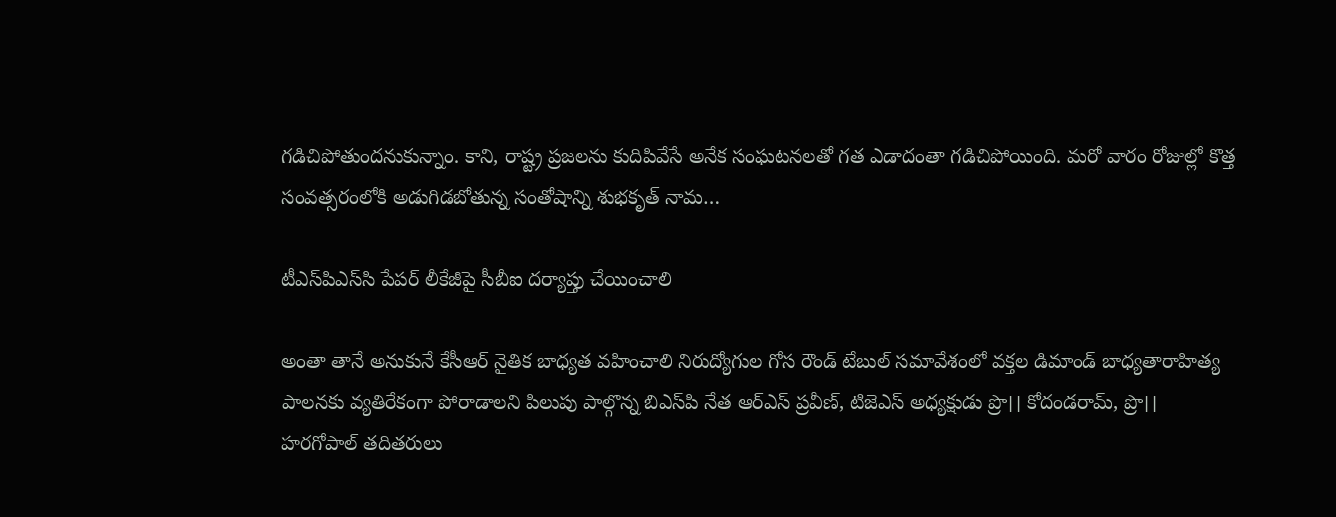గడిచిపోతుందనుకున్నాం. కాని, రాష్ట్ర ప్రజలను కుదిపివేసే అనేక సంఘటనలతో గత ఎడాదంతా గడిచిపోయింది. మరో వారం రోజుల్లో కొత్త సంవత్సరంలోకి అడుగిడబోతున్న సంతోషాన్ని శుభకృత్‌ ‌నామ…

టీఎస్‌పిఎస్‌సి పేపర్‌ ‌లీకేజీపై సీబీఐ దర్యాప్తు చేయించాలి

అంతా తానే అనుకునే కేసీఆర్‌ ‌నైతిక బాధ్యత వహించాలి నిరుద్యోగుల గోస రౌండ్‌ ‌టేబుల్‌ ‌సమావేశంలో వక్తల డిమాండ్‌ ‌బాధ్యతారాహిత్య పాలనకు వ్యతిరేకంగా పోరాడాలని పిలుపు పాల్గొన్న బిఎస్‌పి నేత ఆర్‌ఎస్‌ ‌ప్రవీణ్‌, టిజెఎస్‌ అధ్యక్షుడు ప్రొ।। కోదండరామ్‌, ప్రొ।। హరగోపాల్‌ ‌తదితరులు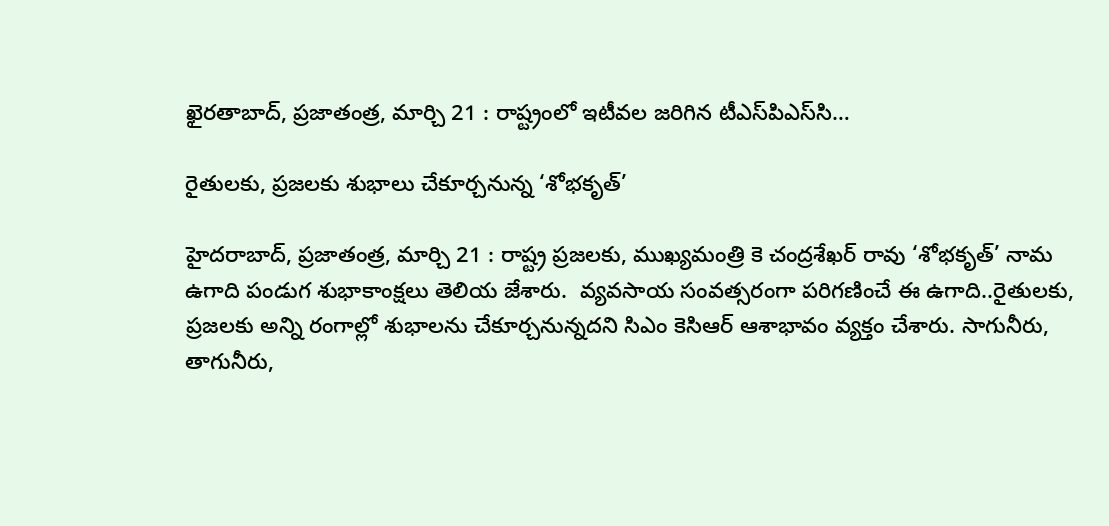ఖైరతాబాద్‌, ప్రజాతంత్ర, మార్చి 21 : రాష్ట్రంలో ఇటీవల జరిగిన టీఎస్‌పిఎస్‌సి…

రైతులకు, ప్రజలకు శుభాలు చేకూర్చనున్న ‘శోభకృత్‌’

హైదరాబాద్‌, ప్రజాతంత్ర, మార్చి 21 : రాష్ట్ర ప్రజలకు, ముఖ్యమంత్రి కె చంద్రశేఖర్‌ ‌రావు ‘శోభకృత్‌’ నామ ఉగాది పండుగ శుభాకాంక్షలు తెలియ జేశారు.  వ్యవసాయ సంవత్సరంగా పరిగణించే ఈ ఉగాది..రైతులకు, ప్రజలకు అన్ని రంగాల్లో శుభాలను చేకూర్చనున్నదని సిఎం కెసిఆర్‌ ఆశాభావం వ్యక్తం చేశారు. సాగునీరు, తాగునీరు,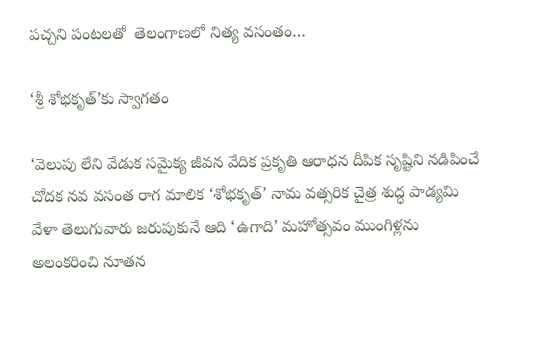పచ్చని పంటలతో  తెలంగాణలో నిత్య వసంతం…

‘శ్రీ శోభకృత్‌’కు స్వాగతం

‘వెలుపు లేని వేడుక సమైక్య జీవన వేదిక ప్రకృతి ఆరాధన దీపిక సృష్టిని నడిపించే చోదక నవ వసంత రాగ మాలిక ‘శోభకృత్‌’ నామ వత్సరిక చైత్ర శుద్ధ పాడ్యమి వేళా తెలుగువారు జరుపుకునే ఆది ‘ఉగాది’ మహోత్సవం ముంగిళ్లను అలంకరించి నూతన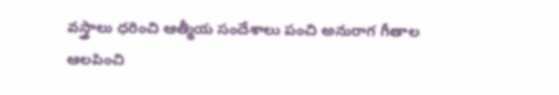వస్త్రాలు ధరించి ఆత్మీయ సందేశాలు పంచి అనురాగ గీతాల ఆలపించి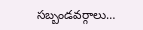సబ్బండవర్గాలు…